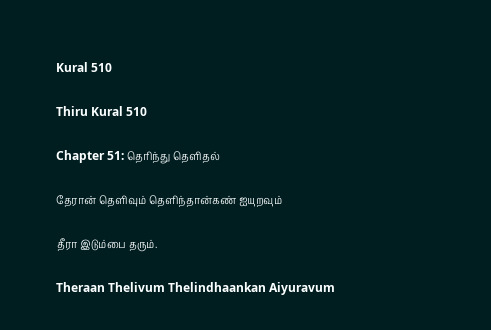Kural 510

Thiru Kural 510

Chapter 51: தெரிந்து தெளிதல்

தேரான் தெளிவும் தெளிந்தான்கண் ஐயுறவும்

தீரா இடும்பை தரும்.

Theraan Thelivum Thelindhaankan Aiyuravum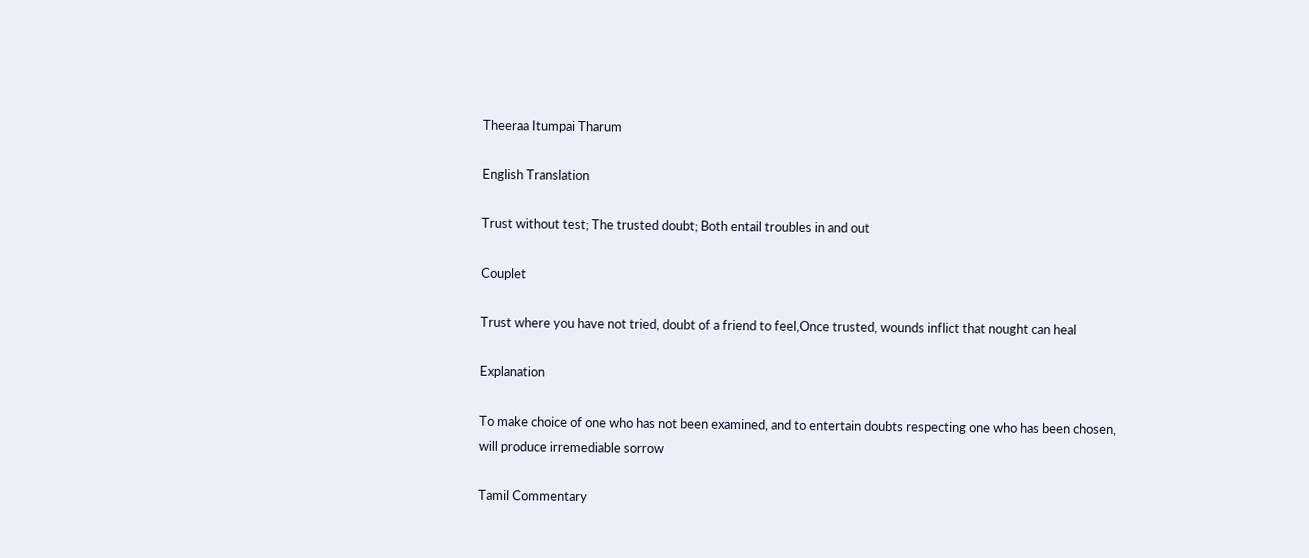Theeraa Itumpai Tharum

English Translation

Trust without test; The trusted doubt; Both entail troubles in and out

Couplet

Trust where you have not tried, doubt of a friend to feel,Once trusted, wounds inflict that nought can heal

Explanation

To make choice of one who has not been examined, and to entertain doubts respecting one who has been chosen, will produce irremediable sorrow

Tamil Commentary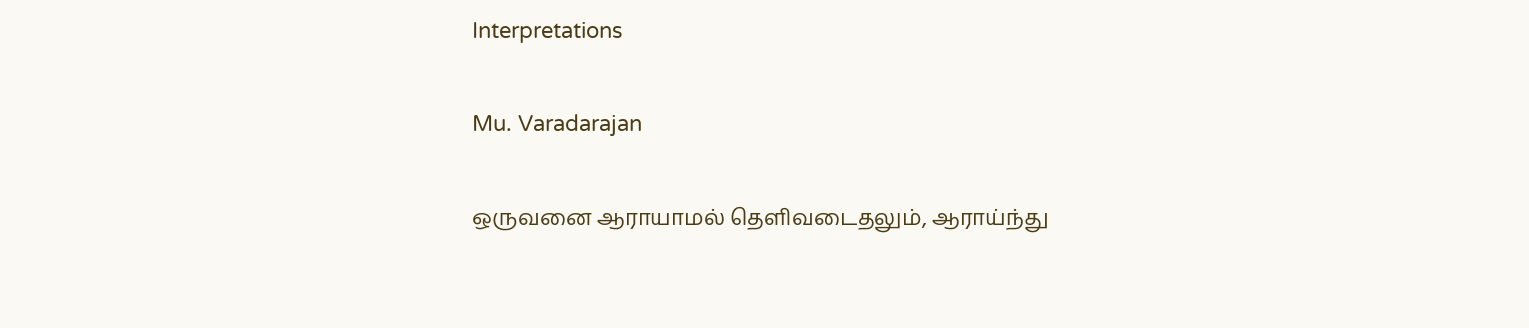Interpretations

Mu. Varadarajan

ஒருவனை ஆராயாமல் தெளிவடைதலும், ஆராய்ந்து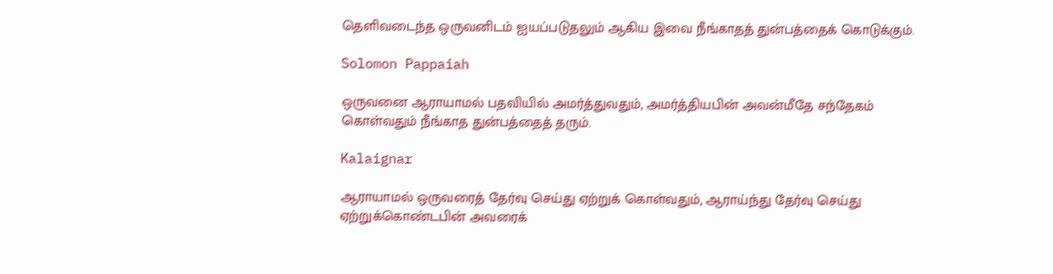தெளிவடைந்த ஒருவனிடம் ஐயப்படுதலும் ஆகிய இவை நீங்காதத் துன்பத்தைக் கொடுக்கும்.

Solomon Pappaiah

ஒருவனை ஆராயாமல் பதவியில் அமர்த்துவதும், அமர்த்தியபின் அவன்மீதே சந்தேகம் கொள்வதும் நீங்காத துன்பத்தைத் தரும்.

Kalaignar

ஆராயாமல் ஒருவரைத் தேர்வு செய்து ஏற்றுக் கொள்வதும், ஆராய்ந்து தேர்வு செய்து ஏற்றுக்கொண்டபின் அவரைக்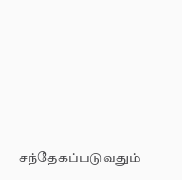சந்தேகப்படுவதும்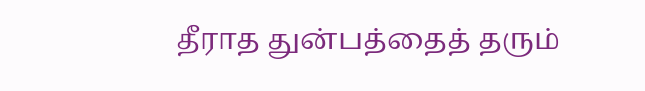தீராத துன்பத்தைத் தரும்